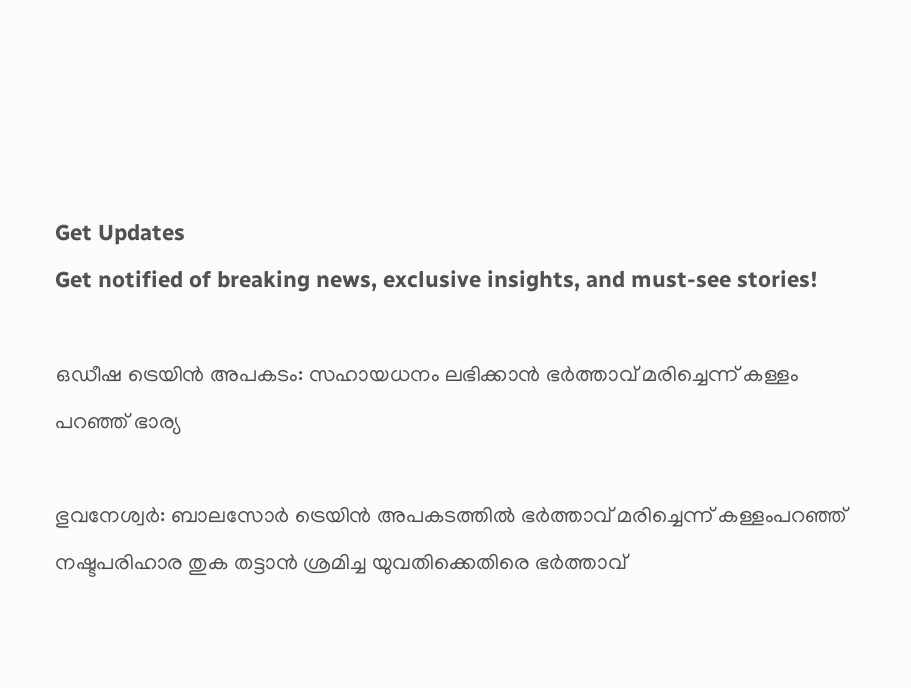Get Updates
Get notified of breaking news, exclusive insights, and must-see stories!

ഒഡീഷ ട്രെയിൻ അപകടം: സഹായധനം ലഭിക്കാൻ ഭർത്താവ് മരിച്ചെന്ന് കള്ളം പറഞ്ഞ് ഭാര്യ

ഭുവനേശ്വർ: ബാലസോർ ട്രെയിൻ അപകടത്തിൽ ഭർത്താവ് മരിച്ചെന്ന് കള്ളംപറഞ്ഞ് നഷ്ടപരിഹാര തുക തട്ടാൻ ശ്രമിച്ച യുവതിക്കെതിരെ ഭർത്താവ്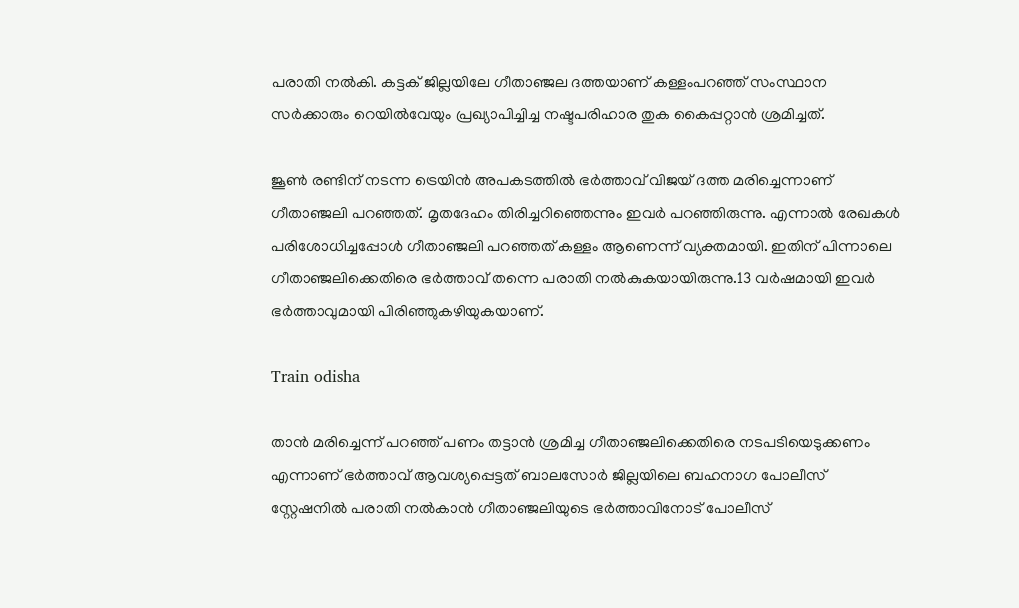പരാതി നൽകി. കട്ടക് ജില്ലയിലേ ഗീതാഞ്ജല ദത്തയാണ് കള്ളംപറഞ്ഞ് സംസ്ഥാന സർക്കാരും റെയിൽവേയും പ്രഖ്യാപിച്ചിച്ച നഷ്ടപരിഹാര തുക കൈപ്പറ്റാൻ ശ്രമിച്ചത്.

ജൂൺ രണ്ടിന് നടന്ന ട്രെയിൻ അപകടത്തിൽ ഭർത്താവ് വിജയ് ദത്ത മരിച്ചെന്നാണ് ഗീതാഞ്ജലി പറഞ്ഞത്. മൃതദേഹം തിരിച്ചറിഞ്ഞെന്നും ഇവർ പറഞ്ഞിരുന്നു. എന്നാൽ രേഖകൾ പരിശോധിച്ചപ്പോൾ ഗീതാഞ്ജലി പറഞ്ഞത് കള്ളം ആണെന്ന് വ്യക്തമായി. ഇതിന് പിന്നാലെ ഗീതാഞ്ജലിക്കെതിരെ ഭർത്താവ് തന്നെ പരാതി നൽകുകയായിരുന്നു.13 വർഷമായി ഇവർ ഭർത്താവുമായി പിരിഞ്ഞുകഴിയുകയാണ്.

Train odisha

താൻ മരിച്ചെന്ന് പറഞ്ഞ് പണം തട്ടാൻ ശ്രമിച്ച ഗീതാഞ്ജലിക്കെതിരെ നടപടിയെടുക്കണം എന്നാണ് ഭർത്താവ് ആവശ്യപ്പെട്ടത് ബാലസോർ ജില്ലയിലെ ബഹനാഗ പോലീസ് സ്റ്റേഷനിൽ പരാതി നൽകാൻ ഗീതാഞ്ജലിയുടെ ഭർത്താവിനോട് പോലീസ്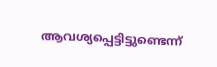ആവശ്യപ്പെട്ടിട്ടുണ്ടെന്ന്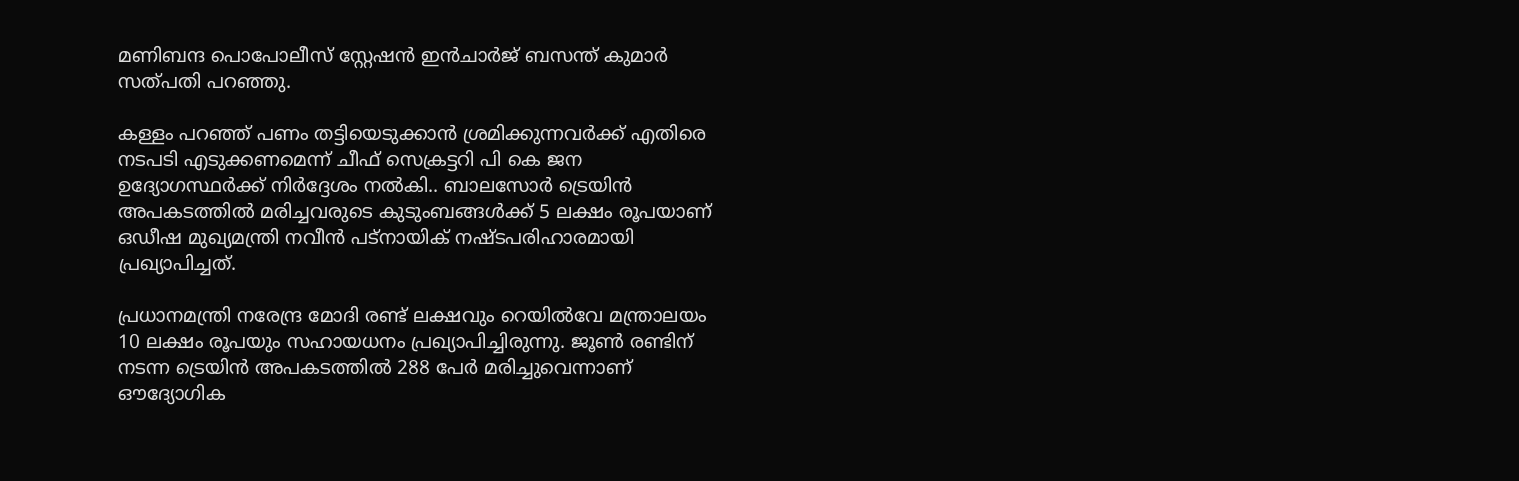മണിബന്ദ പൊപോലീസ് സ്റ്റേഷൻ ഇൻചാർജ് ബസന്ത് കുമാർ സത്പതി പറഞ്ഞു.

കള്ളം പറഞ്ഞ് പണം തട്ടിയെടുക്കാൻ ശ്രമിക്കുന്നവർക്ക് എതിരെ നടപടി എടുക്കണമെന്ന് ചീഫ് സെക്രട്ടറി പി കെ ജന ഉദ്യോഗസ്ഥർക്ക് നിർദ്ദേശം നൽകി.. ബാലസോർ ട്രെയിൻ അപകടത്തിൽ മരിച്ചവരുടെ കുടുംബങ്ങൾക്ക് 5 ലക്ഷം രൂപയാണ് ഒഡീഷ മുഖ്യമന്ത്രി നവീൻ പട്നായിക് നഷ്ടപരിഹാരമായി പ്രഖ്യാപിച്ചത്.

പ്രധാനമന്ത്രി നരേന്ദ്ര മോദി രണ്ട് ലക്ഷവും റെയിൽവേ മന്ത്രാലയം 10 ലക്ഷം രൂപയും സഹായധനം പ്രഖ്യാപിച്ചിരുന്നു. ജൂൺ രണ്ടിന് നടന്ന ട്രെയിൻ അപകടത്തിൽ 288 പേർ മരിച്ചുവെന്നാണ് ഔദ്യോഗിക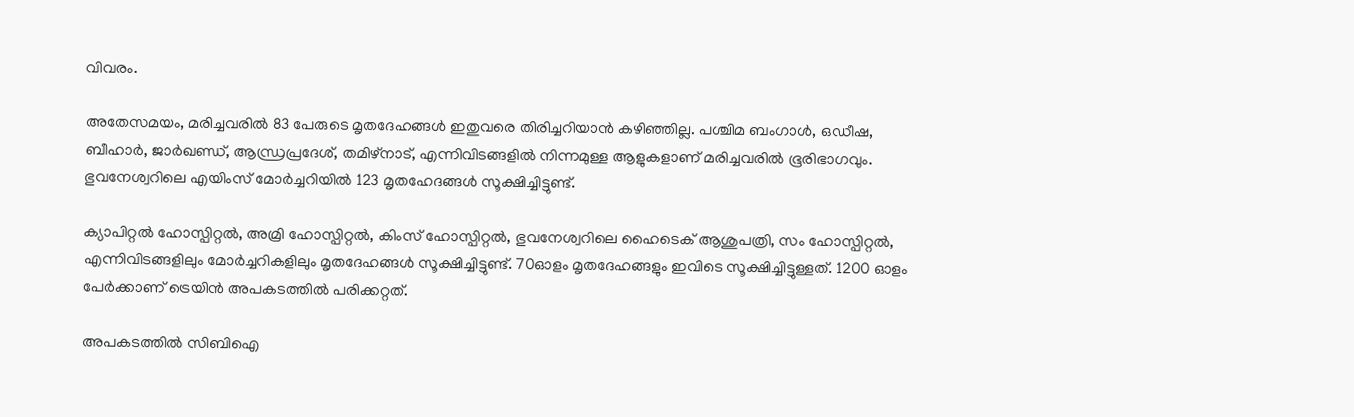വിവരം.

അതേസമയം, മരിച്ചവരിൽ 83 പേരുടെ മൃതദേഹങ്ങൾ ഇതുവരെ തിരിച്ചറിയാൻ കഴിഞ്ഞില്ല. പശ്ചിമ ബംഗാൾ, ഒഡീഷ, ബീഹാർ, ജാർഖണ്ഡ്, ആന്ധ്രപ്രദേശ്, തമിഴ്‌നാട്, എന്നിവിടങ്ങളിൽ നിന്നമുള്ള ആളുകളാണ് മരിച്ചവരിൽ ഭൂരിഭാഗവും. ഭുവനേശ്വറിലെ എയിംസ് മോർച്ചറിയിൽ 123 മൃതഹേദങ്ങൾ‌ സൂക്ഷിച്ചിട്ടുണ്ട്.

ക്യാപിറ്റൽ ഹോസ്പിറ്റൽ, അമ്രി ഹോസ്പിറ്റൽ, കിംസ് ഹോസ്പിറ്റൽ, ഭുവനേശ്വറിലെ ഹൈടെക് ആശുപത്രി, സം ഹോസ്പിറ്റൽ, എന്നിവിടങ്ങളിലും മോർച്ചറികളിലും മൃതദേഹങ്ങൾ സൂക്ഷിച്ചിട്ടുണ്ട്. 70ഓളം മൃതദേഹങ്ങളും ഇവിടെ സൂക്ഷിച്ചിട്ടുള്ളത്. 1200 ഓളം പേർക്കാണ് ട്രെയിൻ അപകടത്തിൽ പരിക്കറ്റത്.

അപകടത്തിൽ സിബിഐ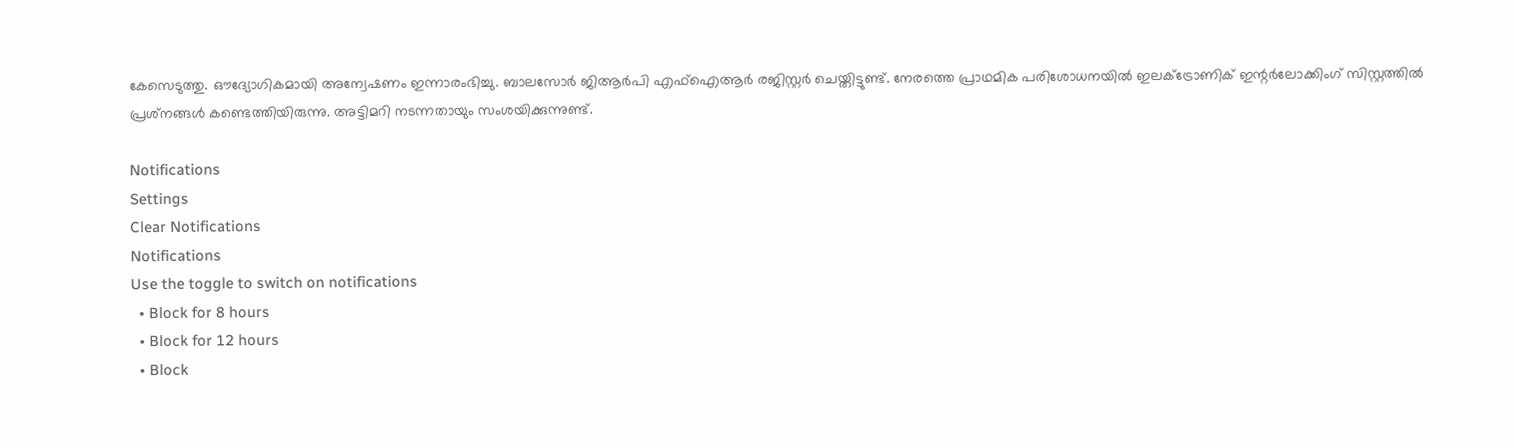കേസെടുത്തു. ഔദ്യോഗികമായി അന്വേഷണം ഇന്നാരംഭിച്ചു. ബാലസോർ ജിആർപി എഫ്‌ഐആർ രജിസ്റ്റർ ചെയ്തിട്ടുണ്ട്. നേരത്തെ പ്രാഥമിക പരിശോധനയിൽ ഇലക്ട്രോണിക് ഇന്റർലോക്കിംഗ് സിസ്റ്റത്തിൽ പ്രശ്‌നങ്ങൾ കണ്ടെത്തിയിരുന്നു. അട്ടിമറി നടന്നതായും സംശയിക്കുന്നുണ്ട്.

Notifications
Settings
Clear Notifications
Notifications
Use the toggle to switch on notifications
  • Block for 8 hours
  • Block for 12 hours
  • Block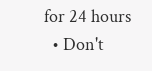for 24 hours
  • Don't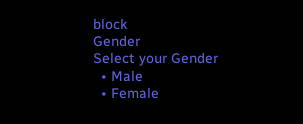block
Gender
Select your Gender
  • Male
  • Female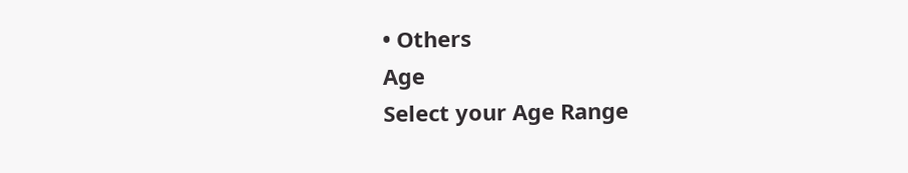• Others
Age
Select your Age Range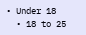• Under 18
  • 18 to 25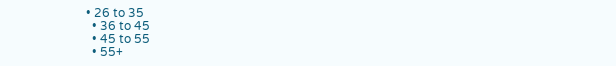• 26 to 35
  • 36 to 45
  • 45 to 55
  • 55+